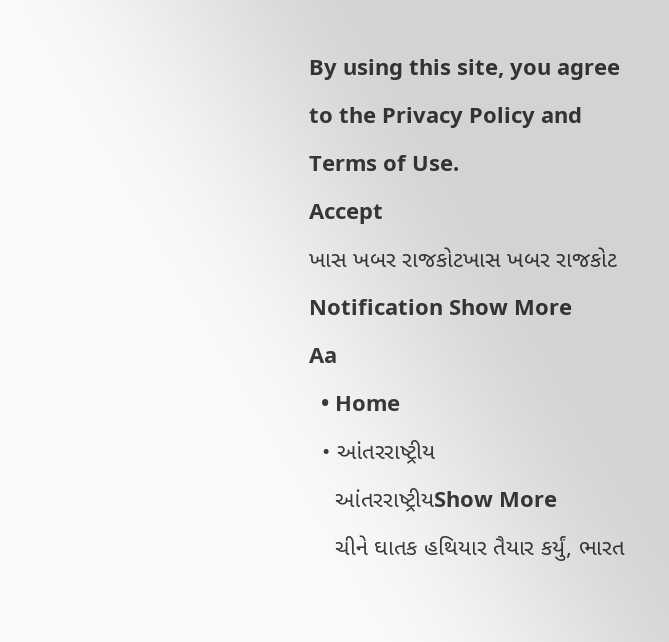By using this site, you agree to the Privacy Policy and Terms of Use.
Accept
ખાસ ખબર રાજકોટખાસ ખબર રાજકોટ
Notification Show More
Aa
  • Home
  • આંતરરાષ્ટ્રીય
    આંતરરાષ્ટ્રીયShow More
    ચીને ઘાતક હથિયાર તૈયાર કર્યું, ભારત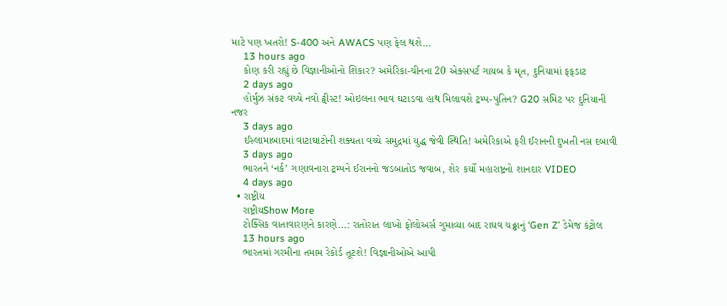માટે પણ ખતરો! S-400 અને AWACS પણ ફેલ થશે…
    13 hours ago
    કોણ કરી રહ્યું છે વિજ્ઞાનીઓનો શિકાર? અમેરિકા-ચીનના 20 એક્સપર્ટ ગાયબ કે મૃત, દુનિયામાં ફફડાટ
    2 days ago
    હોર્મુઝ સંકટ વચ્ચે નવો ટ્વીસ્ટ! ઓઇલના ભાવ ઘટાડવા હાથ મિલાવશે ટ્રમ્પ-પુતિન? G20 સમિટ પર દુનિયાની નજર
    3 days ago
    ઈસ્લામાબાદમાં વાટાઘાટોની શક્યતા વચ્ચે સમુદ્રમાં યુદ્ધ જેવી સ્થિતિ! અમેરિકાએ ફરી ઈરાનની દુખતી નસ દબાવી
    3 days ago
    ભારતને ‘નર્ક’ ગણાવનારા ટ્રમ્પને ઈરાનનો જડબાતોડ જવાબ, શેર કર્યો મહારાષ્ટ્રનો શાનદાર VIDEO
    4 days ago
  • રાષ્ટ્રીય
    રાષ્ટ્રીયShow More
    ટોક્સિક વાતાવારણને કારણે…: રાતોરાત લાખો ફોલોઅર્સ ગુમાવ્યા બાદ રાઘવ ચઢ્ઢાનું ‘Gen Z’ ડેમેજ કંટ્રોલ
    13 hours ago
    ભારતમાં ગરમીના તમામ રેકોર્ડ તૂટશે! વિજ્ઞાનીઓએ આપી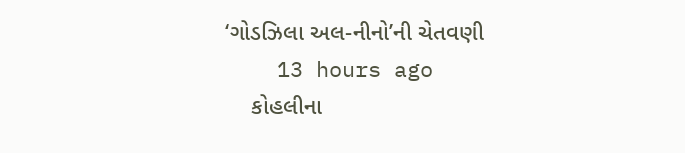‘ગોડઝિલા અલ-નીનો’ની ચેતવણી
    13 hours ago
    કોહલીના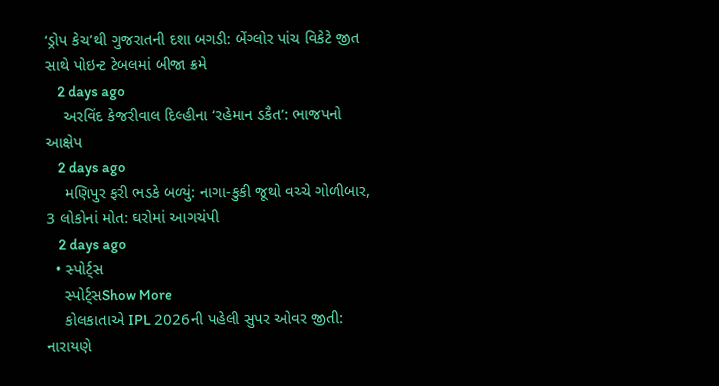‘ડ્રોપ કેચ’થી ગુજરાતની દશા બગડી: બેંગ્લોર પાંચ વિકેટે જીત સાથે પોઇન્ટ ટેબલમાં બીજા ક્રમે
    2 days ago
    અરવિંદ કેજરીવાલ દિલ્હીના ‘રહેમાન ડકૈત’: ભાજપનો આક્ષેપ
    2 days ago
    મણિપુર ફરી ભડકે બળ્યું: નાગા-કુકી જૂથો વચ્ચે ગોળીબાર, 3 લોકોનાં મોત: ઘરોમાં આગચંપી
    2 days ago
  • સ્પોર્ટ્સ
    સ્પોર્ટ્સShow More
    કોલકાતાએ IPL 2026ની પહેલી સુપર ઓવર જીતી: નારાયણે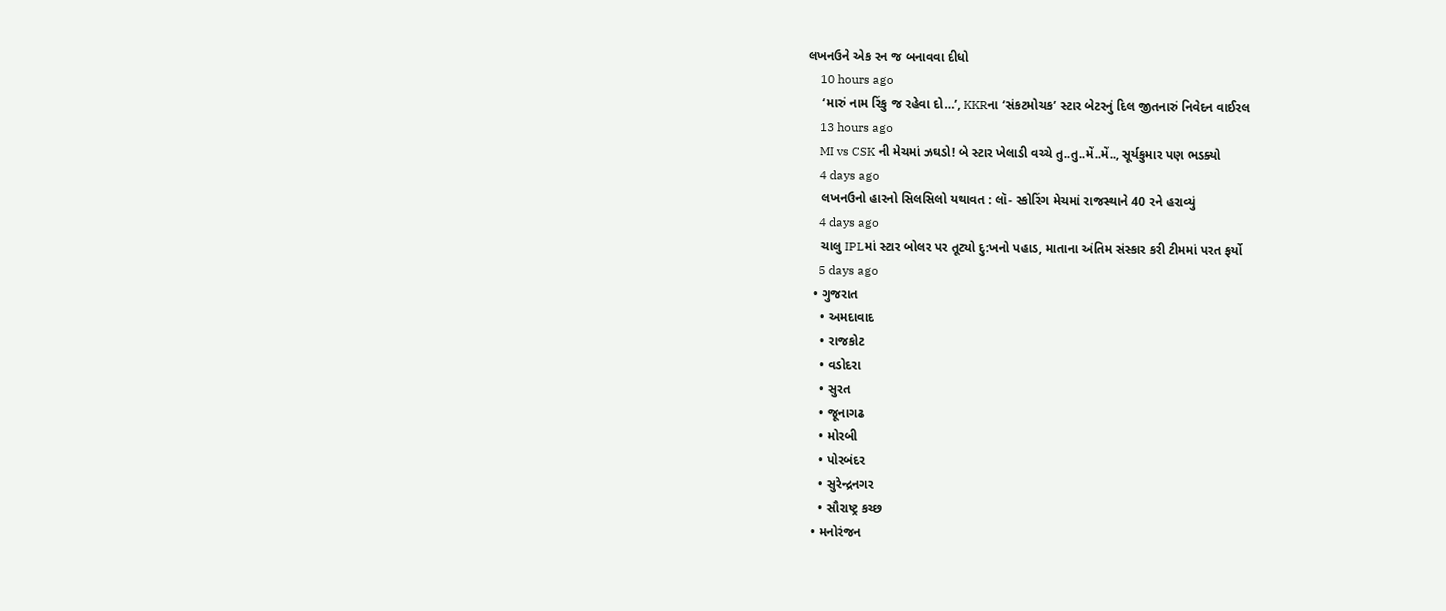લખનઉને એક રન જ બનાવવા દીધો
    10 hours ago
    ‘મારું નામ રિંકુ જ રહેવા દો…’, KKRના ‘સંકટમોચક’ સ્ટાર બેટરનું દિલ જીતનારું નિવેદન વાઈરલ
    13 hours ago
    MI vs CSK ની મેચમાં ઝઘડો! બે સ્ટાર ખેલાડી વચ્ચે તુ..તુ..મેં..મેં.., સૂર્યકુમાર પણ ભડક્યો
    4 days ago
    લખનઉનો હારનો સિલસિલો યથાવત : લૉ- સ્કોરિંગ મેચમાં રાજસ્થાને 40 રને હરાવ્યું
    4 days ago
    ચાલુ IPLમાં સ્ટાર બોલર પર તૂટ્યો દુ:ખનો પહાડ, માતાના અંતિમ સંસ્કાર કરી ટીમમાં પરત ફર્યો
    5 days ago
  • ગુજરાત
    • અમદાવાદ
    • રાજકોટ
    • વડોદરા
    • સુરત
    • જૂનાગઢ
    • મોરબી
    • પોરબંદર
    • સુરેન્દ્રનગર
    • સૌરાષ્ટ્ર કચ્છ
  • મનોરંજન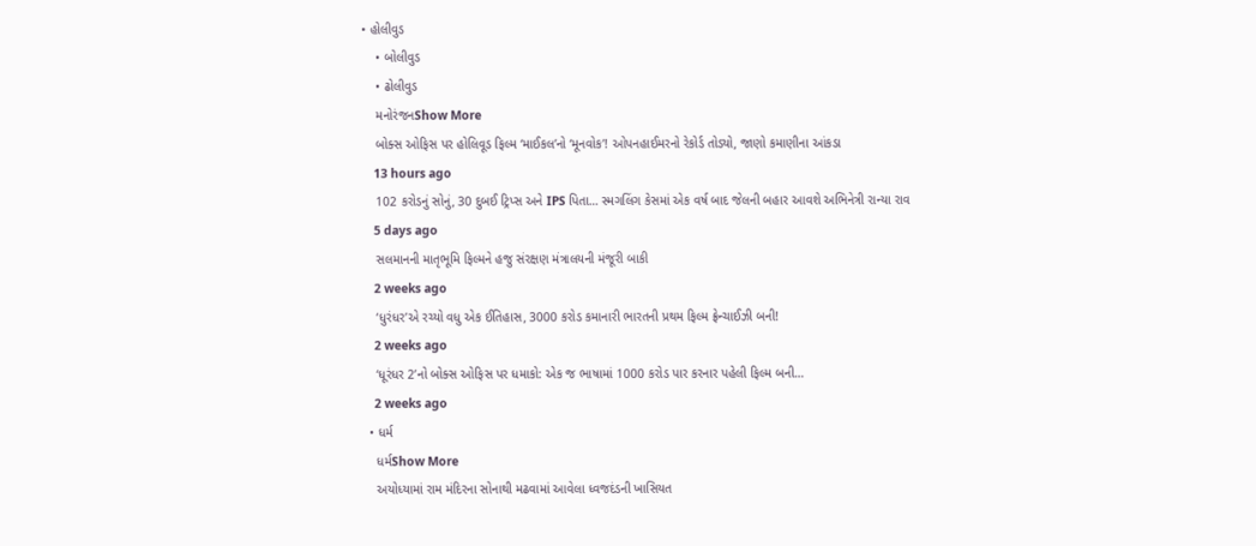• હોલીવુડ
    • બોલીવુડ
    • ઢોલીવુડ
    મનોરંજનShow More
    બોક્સ ઓફિસ પર હોલિવૂડ ફિલ્મ ‘માઈકલ’નો ‘મૂનવોક’! ઓપનહાઈમરનો રેકોર્ડ તોડ્યો, જાણો કમાણીના આંકડા
    13 hours ago
    102 કરોડનું સોનું, 30 દુબઈ ટ્રિપ્સ અને IPS પિતા… સ્મગલિંગ કેસમાં એક વર્ષ બાદ જેલની બહાર આવશે અભિનેત્રી રાન્યા રાવ
    5 days ago
    સલમાનની માતૃભૂમિ ફિલ્મને હજુ સંરક્ષણ મંત્રાલયની મંજૂરી બાકી
    2 weeks ago
    ‘ધુરંધર’એ રચ્યો વધુ એક ઈતિહાસ, 3000 કરોડ કમાનારી ભારતની પ્રથમ ફિલ્મ ફ્રેન્ચાઈઝી બની!
    2 weeks ago
    ‘ધૂરંધર 2’નો બોક્સ ઓફિસ પર ધમાકો: એક જ ભાષામાં 1000 કરોડ પાર કરનાર પહેલી ફિલ્મ બની…
    2 weeks ago
  • ધર્મ
    ધર્મShow More
    અયોધ્યામાં રામ મંદિરના સોનાથી મઢવામાં આવેલા ધ્વજદંડની ખાસિયત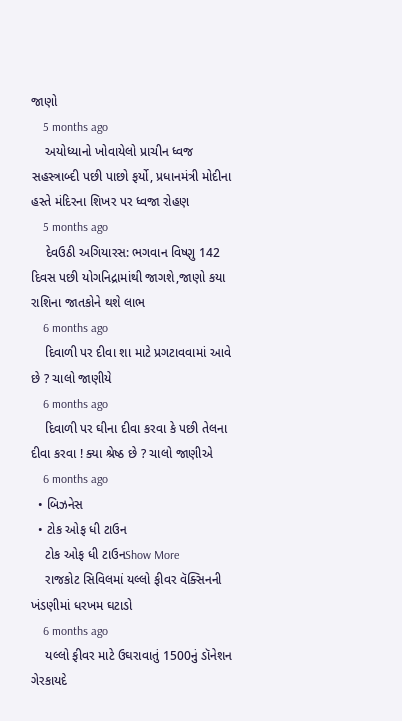જાણો
    5 months ago
    અયોધ્યાનો ખોવાયેલો પ્રાચીન ધ્વજ સહસ્ત્રાબ્દી પછી પાછો ફર્યો, પ્રધાનમંત્રી મોદીના હસ્તે મંદિરના શિખર પર ધ્વજા રોહણ
    5 months ago
    દેવઉઠી અગિયારસ: ભગવાન વિષ્ણુ 142 દિવસ પછી યોગનિદ્રામાંથી જાગશે,જાણો કયા રાશિના જાતકોને થશે લાભ
    6 months ago
    દિવાળી પર દીવા શા માટે પ્રગટાવવામાં આવે છે ? ચાલો જાણીયે
    6 months ago
    દિવાળી પર ઘીના દીવા કરવા કે પછી તેલના દીવા કરવા ! ક્યા શ્રેષ્ઠ છે ? ચાલો જાણીએ
    6 months ago
  • બિઝનેસ
  • ટોક ઓફ ધી ટાઉન
    ટોક ઓફ ધી ટાઉનShow More
    રાજકોટ સિવિલમાં યલ્લો ફીવર વૅક્સિનની ખંડણીમાં ધરખમ ઘટાડો
    6 months ago
    યલ્લો ફીવર માટે ઉઘરાવાતું 1500નું ડૉનેશન ગેરકાયદે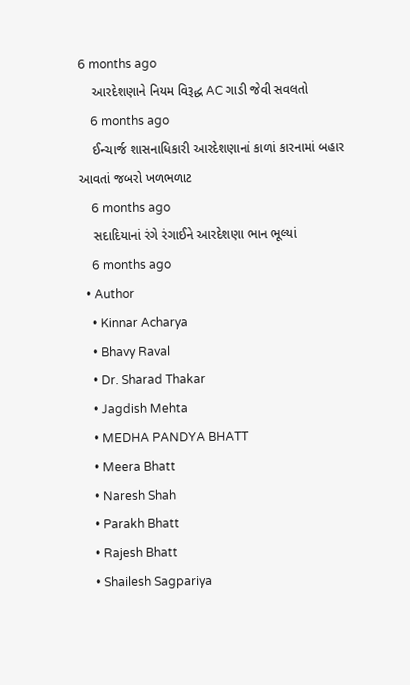6 months ago
    આરદેશણાને નિયમ વિરૂદ્ધ AC ગાડી જેવી સવલતો
    6 months ago
    ઈન્ચાર્જ શાસનાધિકારી આરદેશણાનાં કાળાં કારનામાં બહાર આવતાં જબરો ખળભળાટ
    6 months ago
    સદાદિયાનાં રંગે રંગાઈને આરદેશણા ભાન ભૂલ્યાં
    6 months ago
  • Author
    • Kinnar Acharya
    • Bhavy Raval
    • Dr. Sharad Thakar
    • Jagdish Mehta
    • MEDHA PANDYA BHATT
    • Meera Bhatt
    • Naresh Shah
    • Parakh Bhatt
    • Rajesh Bhatt
    • Shailesh Sagpariya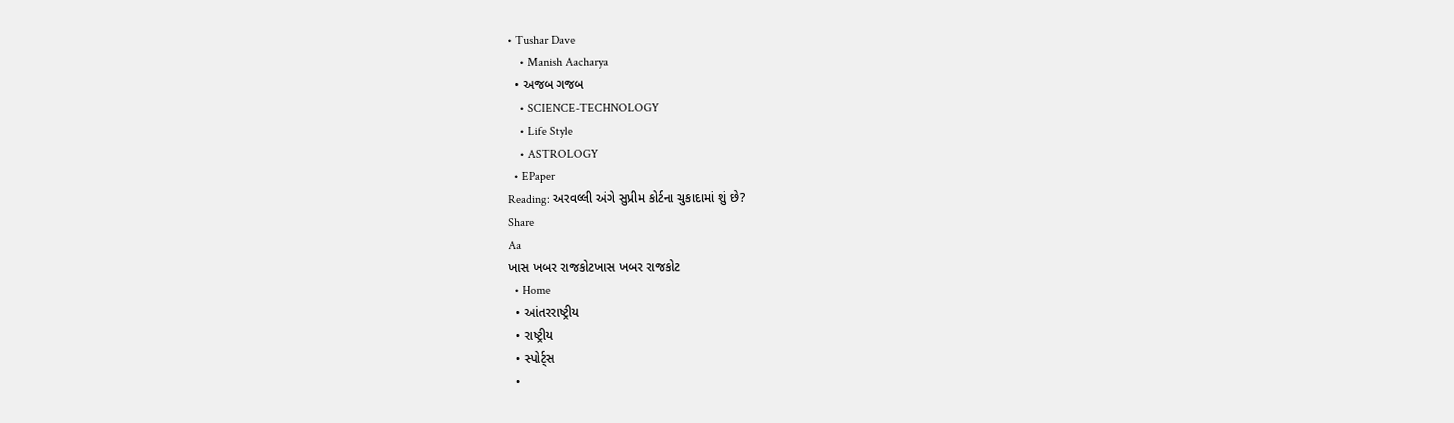• Tushar Dave
    • Manish Aacharya
  • અજબ ગજબ
    • SCIENCE-TECHNOLOGY
    • Life Style
    • ASTROLOGY
  • EPaper
Reading: અરવલ્લી અંગે સુપ્રીમ કોર્ટના ચુકાદામાં શું છે?
Share
Aa
ખાસ ખબર રાજકોટખાસ ખબર રાજકોટ
  • Home
  • આંતરરાષ્ટ્રીય
  • રાષ્ટ્રીય
  • સ્પોર્ટ્સ
  •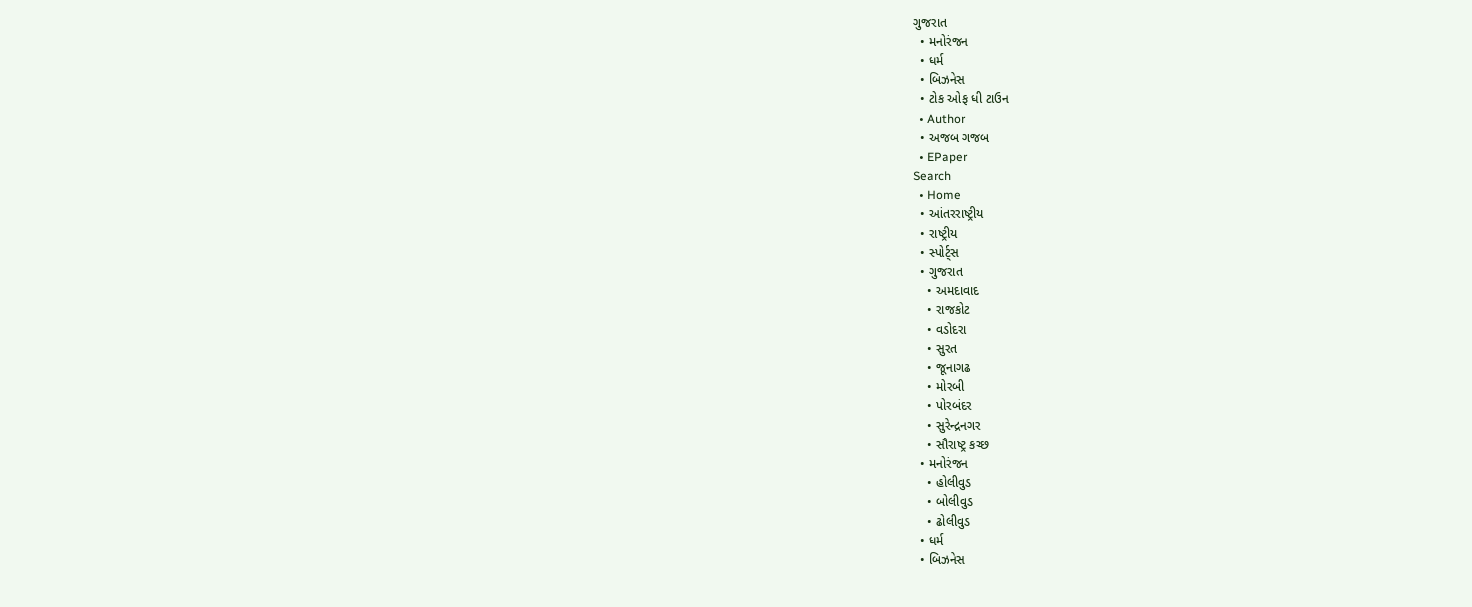ગુજરાત
  • મનોરંજન
  • ધર્મ
  • બિઝનેસ
  • ટોક ઓફ ધી ટાઉન
  • Author
  • અજબ ગજબ
  • EPaper
Search
  • Home
  • આંતરરાષ્ટ્રીય
  • રાષ્ટ્રીય
  • સ્પોર્ટ્સ
  • ગુજરાત
    • અમદાવાદ
    • રાજકોટ
    • વડોદરા
    • સુરત
    • જૂનાગઢ
    • મોરબી
    • પોરબંદર
    • સુરેન્દ્રનગર
    • સૌરાષ્ટ્ર કચ્છ
  • મનોરંજન
    • હોલીવુડ
    • બોલીવુડ
    • ઢોલીવુડ
  • ધર્મ
  • બિઝનેસ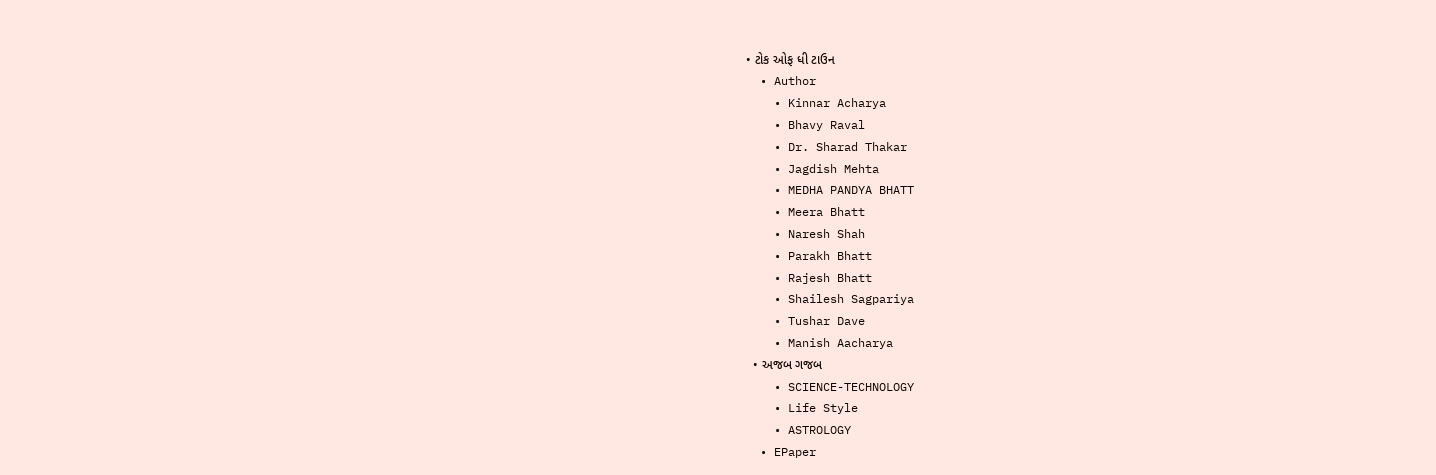• ટોક ઓફ ધી ટાઉન
  • Author
    • Kinnar Acharya
    • Bhavy Raval
    • Dr. Sharad Thakar
    • Jagdish Mehta
    • MEDHA PANDYA BHATT
    • Meera Bhatt
    • Naresh Shah
    • Parakh Bhatt
    • Rajesh Bhatt
    • Shailesh Sagpariya
    • Tushar Dave
    • Manish Aacharya
  • અજબ ગજબ
    • SCIENCE-TECHNOLOGY
    • Life Style
    • ASTROLOGY
  • EPaper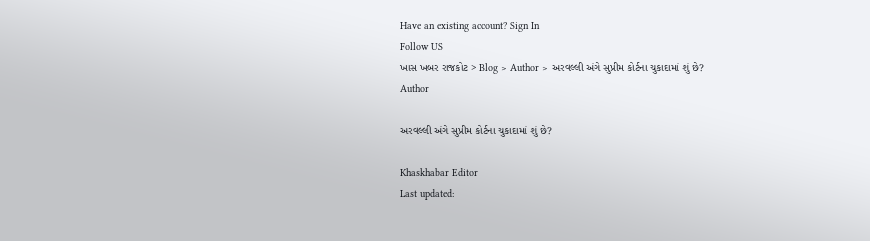Have an existing account? Sign In
Follow US
ખાસ ખબર રાજકોટ > Blog > Author > અરવલ્લી અંગે સુપ્રીમ કોર્ટના ચુકાદામાં શું છે?
Author

અરવલ્લી અંગે સુપ્રીમ કોર્ટના ચુકાદામાં શું છે?

Khaskhabar Editor
Last updated: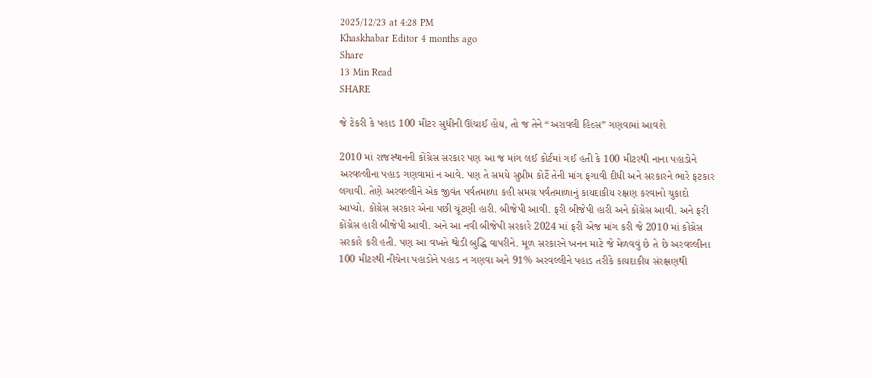2025/12/23 at 4:28 PM
Khaskhabar Editor 4 months ago
Share
13 Min Read
SHARE

જે ટેકરી કે પહાડ 100 મીટર સુધીની ઊંચાઈ હોય, તો જ તેને “અરાવલી હિલ્સ” ગણવામાં આવશે

2010 માં રાજસ્થાનની કોંગ્રેસ સરકાર પણ આ જ માંગ લઈ કોર્ટમાં ગઈ હતી કે 100 મીટરથી નાના પહાડોને અરવલ્લીના પહાડ ગણવામાં ન આવે. પણ તે સમયે સુપ્રીમ કોર્ટે તેની માંગ ફગાવી દીધી અને સરકારને ભારે ફટકાર લગાવી. તેણે અરવલ્લીને એક જીવંત પર્વતમાળા કહી સમગ્ર પર્વતમાળાનું કાયદાકીય રક્ષણ કરવાનો ચુકાદો આપ્યો. કોંગ્રેસ સરકાર એના પછી ચૂંટણી હારી. બીજેપી આવી. ફરી બીજેપી હારી અને કોંગ્રેસ આવી. અને ફરી કોંગ્રેસ હારી બીજેપી આવી. અને આ નવી બીજેપી સરકારે 2024 માં ફરી એજ માંગ કરી જે 2010 માં કોંગ્રેસ સરકારે કરી હતી. પણ આ વખતે થોડી બુદ્ધિ વાપરીને. મૂળ સરકારને ખનન માટે જે મેળવવું છે તે છે અરવલ્લીના 100 મીટરથી નીચેના પહાડોને પહાડ ન ગણવા અને 91% અરવલ્લીને પહાડ તરીકે કાયદાકીય સંરક્ષણથી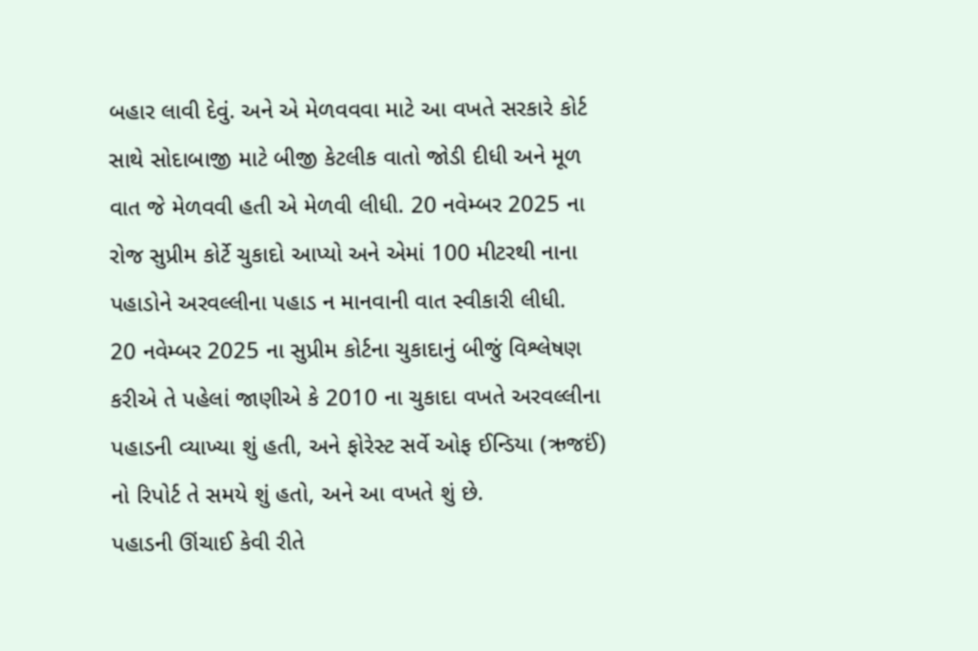બહાર લાવી દેવું. અને એ મેળવવવા માટે આ વખતે સરકારે કોર્ટ સાથે સોદાબાજી માટે બીજી કેટલીક વાતો જોડી દીધી અને મૂળ વાત જે મેળવવી હતી એ મેળવી લીધી. 20 નવેમ્બર 2025 ના રોજ સુપ્રીમ કોર્ટે ચુકાદો આપ્યો અને એમાં 100 મીટરથી નાના પહાડોને અરવલ્લીના પહાડ ન માનવાની વાત સ્વીકારી લીધી.
20 નવેમ્બર 2025 ના સુપ્રીમ કોર્ટના ચુકાદાનું બીજું વિશ્લેષણ કરીએ તે પહેલાં જાણીએ કે 2010 ના ચુકાદા વખતે અરવલ્લીના પહાડની વ્યાખ્યા શું હતી, અને ફોરેસ્ટ સર્વે ઓફ ઈન્ડિયા (ઋજઈં) નો રિપોર્ટ તે સમયે શું હતો, અને આ વખતે શું છે.
પહાડની ઊંચાઈ કેવી રીતે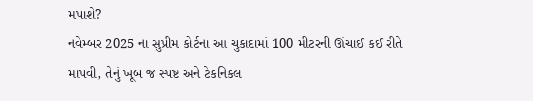મપાશે?
નવેમ્બર 2025 ના સુપ્રીમ કોર્ટના આ ચુકાદામાં 100 મીટરની ઊંચાઈ કઈ રીતે માપવી, તેનું ખૂબ જ સ્પષ્ટ અને ટેકનિકલ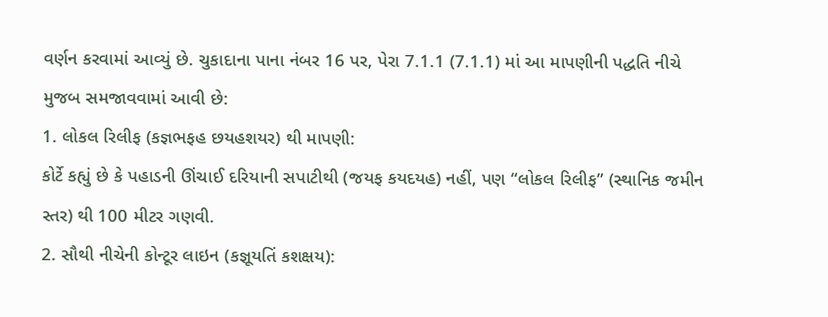વર્ણન કરવામાં આવ્યું છે. ચુકાદાના પાના નંબર 16 પર, પેરા 7.1.1 (7.1.1) માં આ માપણીની પદ્ધતિ નીચે મુજબ સમજાવવામાં આવી છે:
1. લોકલ રિલીફ (કજ્ઞભફહ છયહશયર) થી માપણી:
કોર્ટે કહ્યું છે કે પહાડની ઊંચાઈ દરિયાની સપાટીથી (જયફ કયદયહ) નહીં, પણ “લોકલ રિલીફ” (સ્થાનિક જમીન સ્તર) થી 100 મીટર ગણવી.
2. સૌથી નીચેની કોન્ટૂર લાઇન (કજ્ઞૂયતિં કશક્ષય):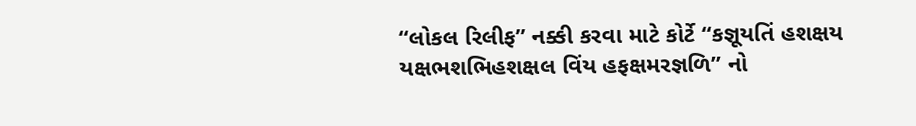“લોકલ રિલીફ” નક્કી કરવા માટે કોર્ટે “કજ્ઞૂયતિં હશક્ષય યક્ષભશભિહશક્ષલ વિંય હફક્ષમરજ્ઞળિ” નો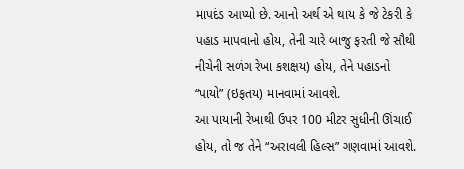માપદંડ આપ્યો છે. આનો અર્થ એ થાય કે જે ટેકરી કે પહાડ માપવાનો હોય, તેની ચારે બાજુ ફરતી જે સૌથી નીચેની સળંગ રેખા કશક્ષય) હોય, તેને પહાડનો “પાયો” (ઇફતય) માનવામાં આવશે.
આ પાયાની રેખાથી ઉપર 100 મીટર સુધીની ઊંચાઈ હોય, તો જ તેને “અરાવલી હિલ્સ” ગણવામાં આવશે.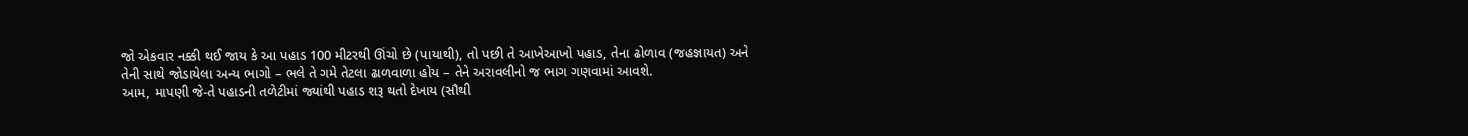જો એકવાર નક્કી થઈ જાય કે આ પહાડ 100 મીટરથી ઊંચો છે (પાયાથી), તો પછી તે આખેઆખો પહાડ, તેના ઢોળાવ (જહજ્ઞાયત) અને તેની સાથે જોડાયેલા અન્ય ભાગો – ભલે તે ગમે તેટલા ઢાળવાળા હોય – તેને અરાવલીનો જ ભાગ ગણવામાં આવશે.
આમ, માપણી જે-તે પહાડની તળેટીમાં જ્યાંથી પહાડ શરૂ થતો દેખાય (સૌથી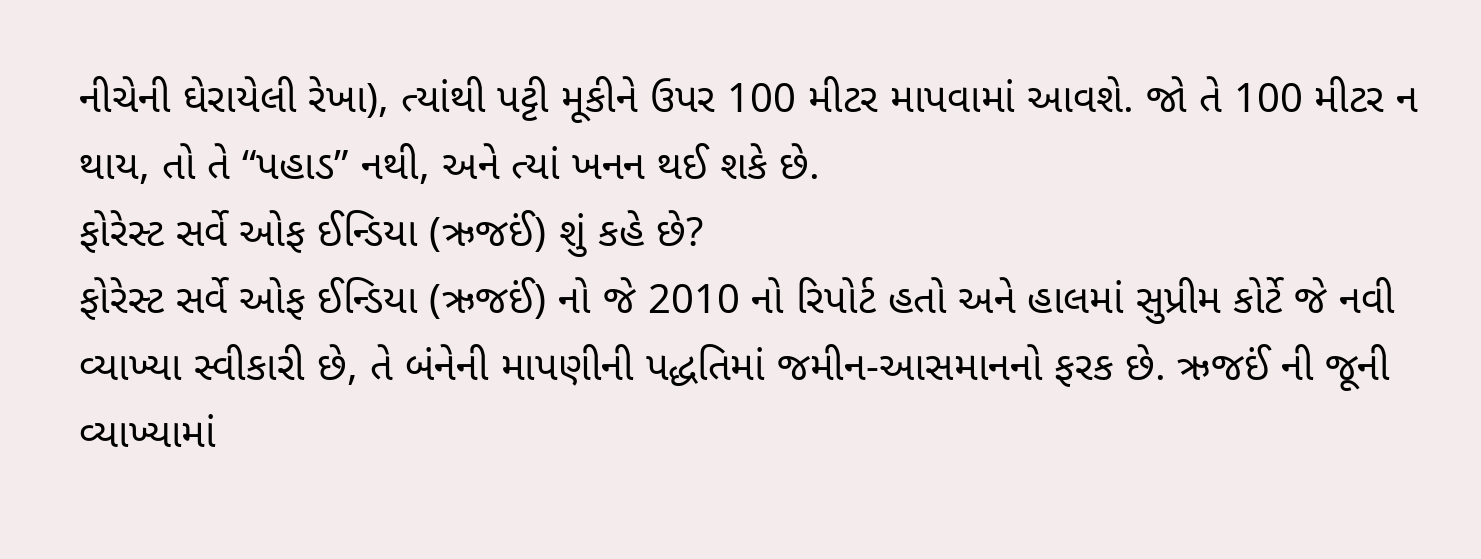નીચેની ઘેરાયેલી રેખા), ત્યાંથી પટ્ટી મૂકીને ઉપર 100 મીટર માપવામાં આવશે. જો તે 100 મીટર ન થાય, તો તે “પહાડ” નથી, અને ત્યાં ખનન થઈ શકે છે.
ફોરેસ્ટ સર્વે ઓફ ઈન્ડિયા (ઋજઈં) શું કહે છે?
ફોરેસ્ટ સર્વે ઓફ ઈન્ડિયા (ઋજઈં) નો જે 2010 નો રિપોર્ટ હતો અને હાલમાં સુપ્રીમ કોર્ટે જે નવી વ્યાખ્યા સ્વીકારી છે, તે બંનેની માપણીની પદ્ધતિમાં જમીન-આસમાનનો ફરક છે. ઋજઈં ની જૂની વ્યાખ્યામાં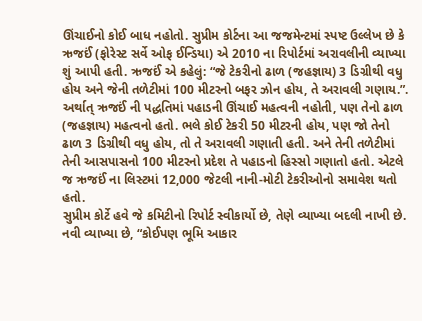ઊંચાઈનો કોઈ બાધ નહોતો. સુપ્રીમ કોર્ટના આ જજમેન્ટમાં સ્પષ્ટ ઉલ્લેખ છે કે ઋજઈં (ફોરેસ્ટ સર્વે ઓફ ઈન્ડિયા) એ 2010 ના રિપોર્ટમાં અરાવલીની વ્યાખ્યા શું આપી હતી. ઋજઈં એ કહેલું: “જે ટેકરીનો ઢાળ (જહજ્ઞાય) 3 ડિગ્રીથી વધુ હોય અને જેની તળેટીમાં 100 મીટરનો બફર ઝોન હોય, તે અરાવલી ગણાય.”.
અર્થાત્ ઋજઈં ની પદ્ધતિમાં પહાડની ઊંચાઈ મહત્વની નહોતી, પણ તેનો ઢાળ (જહજ્ઞાય) મહત્વનો હતો. ભલે કોઈ ટેકરી 50 મીટરની હોય, પણ જો તેનો ઢાળ 3 ડિગ્રીથી વધુ હોય, તો તે અરાવલી ગણાતી હતી. અને તેની તળેટીમાં તેની આસપાસનો 100 મીટરનો પ્રદેશ તે પહાડનો હિસ્સો ગણાતો હતો. એટલે જ ઋજઈં ના લિસ્ટમાં 12,000 જેટલી નાની-મોટી ટેકરીઓનો સમાવેશ થતો હતો.
સુપ્રીમ કોર્ટે હવે જે કમિટીનો રિપોર્ટ સ્વીકાર્યો છે, તેણે વ્યાખ્યા બદલી નાખી છે. નવી વ્યાખ્યા છે, “કોઈપણ ભૂમિ આકાર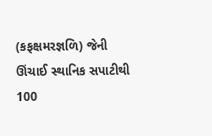(કફક્ષમરજ્ઞળિ) જેની ઊંચાઈ સ્થાનિક સપાટીથી 100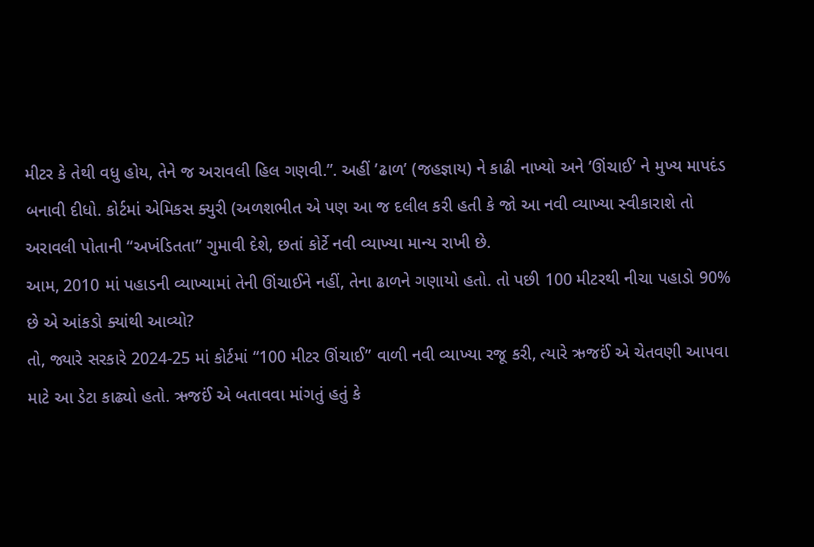મીટર કે તેથી વધુ હોય, તેને જ અરાવલી હિલ ગણવી.”. અહીં ’ઢાળ’ (જહજ્ઞાય) ને કાઢી નાખ્યો અને ’ઊંચાઈ’ ને મુખ્ય માપદંડ બનાવી દીધો. કોર્ટમાં એમિકસ ક્યુરી (અળશભીત એ પણ આ જ દલીલ કરી હતી કે જો આ નવી વ્યાખ્યા સ્વીકારાશે તો અરાવલી પોતાની “અખંડિતતા” ગુમાવી દેશે, છતાં કોર્ટે નવી વ્યાખ્યા માન્ય રાખી છે.
આમ, 2010 માં પહાડની વ્યાખ્યામાં તેની ઊંચાઈને નહીં, તેના ઢાળને ગણાયો હતો. તો પછી 100 મીટરથી નીચા પહાડો 90% છે એ આંકડો ક્યાંથી આવ્યો?
તો, જ્યારે સરકારે 2024-25 માં કોર્ટમાં “100 મીટર ઊંચાઈ” વાળી નવી વ્યાખ્યા રજૂ કરી, ત્યારે ઋજઈં એ ચેતવણી આપવા માટે આ ડેટા કાઢ્યો હતો. ઋજઈં એ બતાવવા માંગતું હતું કે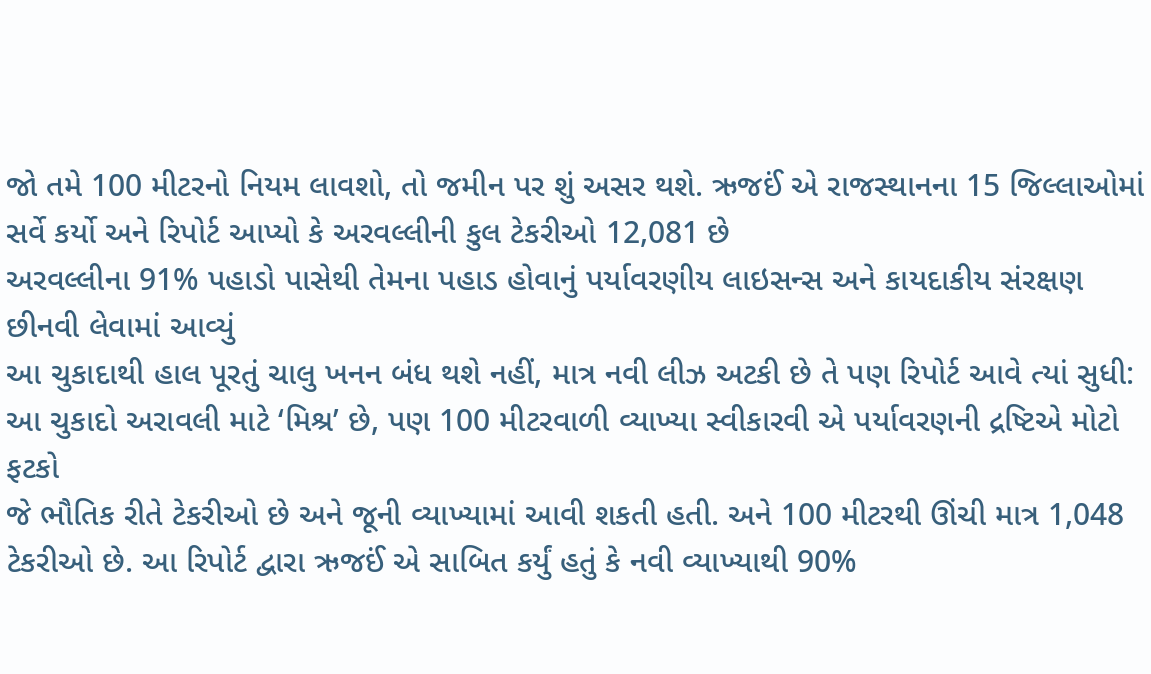જો તમે 100 મીટરનો નિયમ લાવશો, તો જમીન પર શું અસર થશે. ઋજઈં એ રાજસ્થાનના 15 જિલ્લાઓમાં સર્વે કર્યો અને રિપોર્ટ આપ્યો કે અરવલ્લીની કુલ ટેકરીઓ 12,081 છે
અરવલ્લીના 91% પહાડો પાસેથી તેમના પહાડ હોવાનું પર્યાવરણીય લાઇસન્સ અને કાયદાકીય સંરક્ષણ છીનવી લેવામાં આવ્યું
આ ચુકાદાથી હાલ પૂરતું ચાલુ ખનન બંધ થશે નહીં, માત્ર નવી લીઝ અટકી છે તે પણ રિપોર્ટ આવે ત્યાં સુધી: આ ચુકાદો અરાવલી માટે ‘મિશ્ર’ છે, પણ 100 મીટરવાળી વ્યાખ્યા સ્વીકારવી એ પર્યાવરણની દ્રષ્ટિએ મોટો ફટકો
જે ભૌતિક રીતે ટેકરીઓ છે અને જૂની વ્યાખ્યામાં આવી શકતી હતી. અને 100 મીટરથી ઊંચી માત્ર 1,048 ટેકરીઓ છે. આ રિપોર્ટ દ્વારા ઋજઈં એ સાબિત કર્યું હતું કે નવી વ્યાખ્યાથી 90%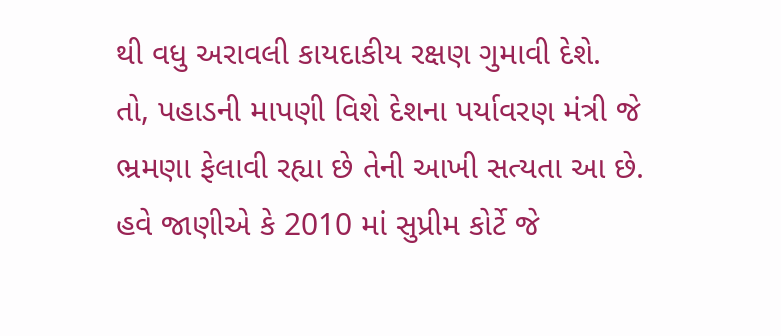થી વધુ અરાવલી કાયદાકીય રક્ષણ ગુમાવી દેશે.
તો, પહાડની માપણી વિશે દેશના પર્યાવરણ મંત્રી જે ભ્રમણા ફેલાવી રહ્યા છે તેની આખી સત્યતા આ છે. હવે જાણીએ કે 2010 માં સુપ્રીમ કોર્ટે જે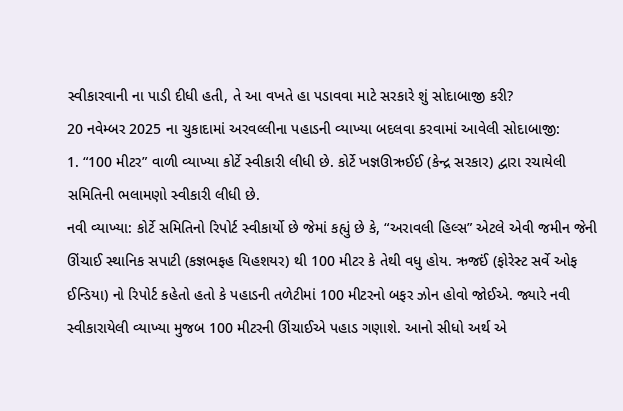સ્વીકારવાની ના પાડી દીધી હતી, તે આ વખતે હા પડાવવા માટે સરકારે શું સોદાબાજી કરી?
20 નવેમ્બર 2025 ના ચુકાદામાં અરવલ્લીના પહાડની વ્યાખ્યા બદલવા કરવામાં આવેલી સોદાબાજી:
1. “100 મીટર” વાળી વ્યાખ્યા કોર્ટે સ્વીકારી લીધી છે. કોર્ટે ખજ્ઞઊઋઈઈ (કેન્દ્ર સરકાર) દ્વારા રચાયેલી સમિતિની ભલામણો સ્વીકારી લીધી છે.
નવી વ્યાખ્યા: કોર્ટે સમિતિનો રિપોર્ટ સ્વીકાર્યો છે જેમાં કહ્યું છે કે, “અરાવલી હિલ્સ” એટલે એવી જમીન જેની ઊંચાઈ સ્થાનિક સપાટી (કજ્ઞભફહ યિહશયર) થી 100 મીટર કે તેથી વધુ હોય. ઋજઈં (ફોરેસ્ટ સર્વે ઓફ ઈન્ડિયા) નો રિપોર્ટ કહેતો હતો કે પહાડની તળેટીમાં 100 મીટરનો બફર ઝોન હોવો જોઈએ. જ્યારે નવી સ્વીકારાયેલી વ્યાખ્યા મુજબ 100 મીટરની ઊંચાઈએ પહાડ ગણાશે. આનો સીધો અર્થ એ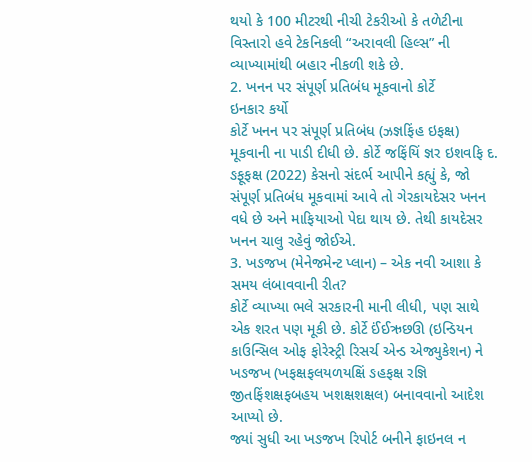થયો કે 100 મીટરથી નીચી ટેકરીઓ કે તળેટીના વિસ્તારો હવે ટેકનિકલી “અરાવલી હિલ્સ” ની વ્યાખ્યામાંથી બહાર નીકળી શકે છે.
2. ખનન પર સંપૂર્ણ પ્રતિબંધ મૂકવાનો કોર્ટે
ઇનકાર કર્યો
કોર્ટે ખનન પર સંપૂર્ણ પ્રતિબંધ (ઝજ્ઞફિંહ ઇફક્ષ) મૂકવાની ના પાડી દીધી છે. કોર્ટે જફિંયિં જ્ઞર ઇશવફિ દ. ઙફૂફક્ષ (2022) કેસનો સંદર્ભ આપીને કહ્યું કે, જો સંપૂર્ણ પ્રતિબંધ મૂકવામાં આવે તો ગેરકાયદેસર ખનન વધે છે અને માફિયાઓ પેદા થાય છે. તેથી કાયદેસર ખનન ચાલુ રહેવું જોઈએ.
3. ખઙજખ (મેનેજમેન્ટ પ્લાન) – એક નવી આશા કે સમય લંબાવવાની રીત?
કોર્ટે વ્યાખ્યા ભલે સરકારની માની લીધી, પણ સાથે એક શરત પણ મૂકી છે. કોર્ટે ઈંઈઋછઊ (ઇન્ડિયન કાઉન્સિલ ઓફ ફોરેસ્ટ્રી રિસર્ચ એન્ડ એજ્યુકેશન) ને ખઙજખ (ખફક્ષફલયળયક્ષિં ઙહફક્ષ રજ્ઞિ જીતફિંશક્ષફબહય ખશક્ષશક્ષલ) બનાવવાનો આદેશ આપ્યો છે.
જ્યાં સુધી આ ખઙજખ રિપોર્ટ બનીને ફાઇનલ ન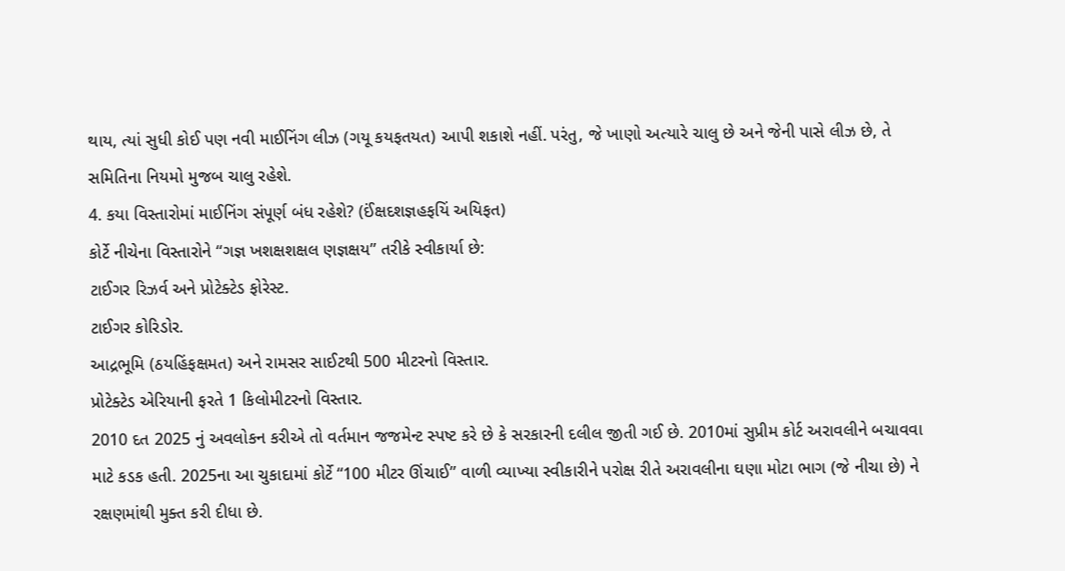થાય, ત્યાં સુધી કોઈ પણ નવી માઈનિંગ લીઝ (ગયૂ કયફતયત) આપી શકાશે નહીં. પરંતુ, જે ખાણો અત્યારે ચાલુ છે અને જેની પાસે લીઝ છે, તે સમિતિના નિયમો મુજબ ચાલુ રહેશે.
4. કયા વિસ્તારોમાં માઈનિંગ સંપૂર્ણ બંધ રહેશે? (ઈંક્ષદશજ્ઞહફયિં અયિફત)
કોર્ટે નીચેના વિસ્તારોને “ગજ્ઞ ખશક્ષશક્ષલ ણજ્ઞક્ષય” તરીકે સ્વીકાર્યા છે:
ટાઈગર રિઝર્વ અને પ્રોટેક્ટેડ ફોરેસ્ટ.
ટાઈગર કોરિડોર.
આદ્રભૂમિ (ઠયહિંફક્ષમત) અને રામસર સાઈટથી 500 મીટરનો વિસ્તાર.
પ્રોટેક્ટેડ એરિયાની ફરતે 1 કિલોમીટરનો વિસ્તાર.
2010 દત 2025 નું અવલોકન કરીએ તો વર્તમાન જજમેન્ટ સ્પષ્ટ કરે છે કે સરકારની દલીલ જીતી ગઈ છે. 2010માં સુપ્રીમ કોર્ટ અરાવલીને બચાવવા માટે કડક હતી. 2025ના આ ચુકાદામાં કોર્ટે “100 મીટર ઊંચાઈ” વાળી વ્યાખ્યા સ્વીકારીને પરોક્ષ રીતે અરાવલીના ઘણા મોટા ભાગ (જે નીચા છે) ને રક્ષણમાંથી મુક્ત કરી દીધા છે.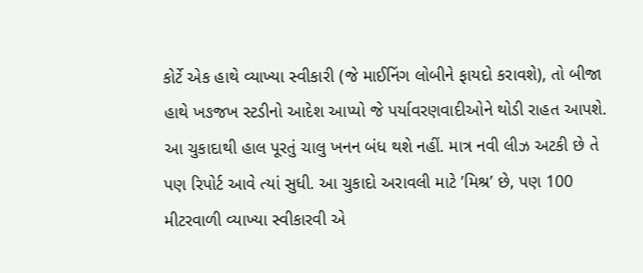કોર્ટે એક હાથે વ્યાખ્યા સ્વીકારી (જે માઈનિંગ લોબીને ફાયદો કરાવશે), તો બીજા હાથે ખઙજખ સ્ટડીનો આદેશ આપ્યો જે પર્યાવરણવાદીઓને થોડી રાહત આપશે.
આ ચુકાદાથી હાલ પૂરતું ચાલુ ખનન બંધ થશે નહીં. માત્ર નવી લીઝ અટકી છે તે પણ રિપોર્ટ આવે ત્યાં સુધી. આ ચુકાદો અરાવલી માટે ’મિશ્ર’ છે, પણ 100 મીટરવાળી વ્યાખ્યા સ્વીકારવી એ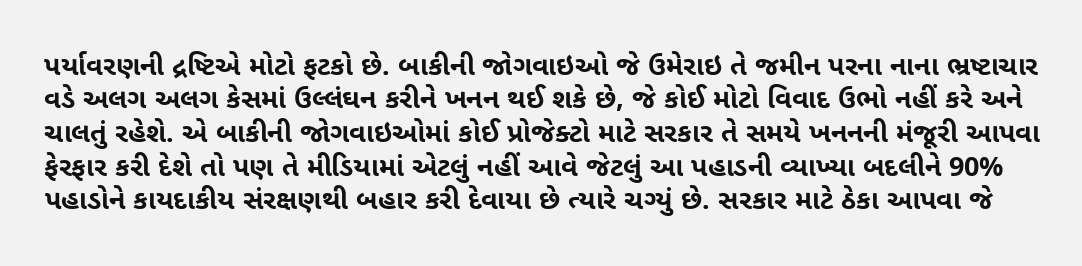પર્યાવરણની દ્રષ્ટિએ મોટો ફટકો છે. બાકીની જોગવાઇઓ જે ઉમેરાઇ તે જમીન પરના નાના ભ્રષ્ટાચાર વડે અલગ અલગ કેસમાં ઉલ્લંઘન કરીને ખનન થઈ શકે છે, જે કોઈ મોટો વિવાદ ઉભો નહીં કરે અને ચાલતું રહેશે. એ બાકીની જોગવાઇઓમાં કોઈ પ્રોજેક્ટો માટે સરકાર તે સમયે ખનનની મંજૂરી આપવા ફેરફાર કરી દેશે તો પણ તે મીડિયામાં એટલું નહીં આવે જેટલું આ પહાડની વ્યાખ્યા બદલીને 90% પહાડોને કાયદાકીય સંરક્ષણથી બહાર કરી દેવાયા છે ત્યારે ચગ્યું છે. સરકાર માટે ઠેકા આપવા જે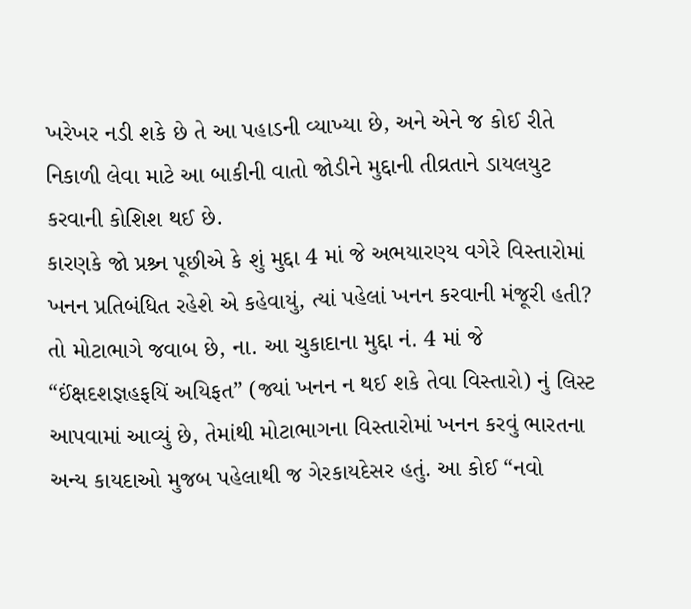ખરેખર નડી શકે છે તે આ પહાડની વ્યાખ્યા છે, અને એને જ કોઈ રીતે નિકાળી લેવા માટે આ બાકીની વાતો જોડીને મુદ્દાની તીવ્રતાને ડાયલયુટ કરવાની કોશિશ થઈ છે.
કારણકે જો પ્રશ્ર્ન પૂછીએ કે શું મુદ્દા 4 માં જે અભયારણ્ય વગેરે વિસ્તારોમાં ખનન પ્રતિબંધિત રહેશે એ કહેવાયું, ત્યાં પહેલાં ખનન કરવાની મંજૂરી હતી?
તો મોટાભાગે જવાબ છે, ના. આ ચુકાદાના મુદ્દા નં. 4 માં જે “ઈંક્ષદશજ્ઞહફયિં અયિફત” (જ્યાં ખનન ન થઈ શકે તેવા વિસ્તારો) નું લિસ્ટ આપવામાં આવ્યું છે, તેમાંથી મોટાભાગના વિસ્તારોમાં ખનન કરવું ભારતના અન્ય કાયદાઓ મુજબ પહેલાથી જ ગેરકાયદેસર હતું. આ કોઈ “નવો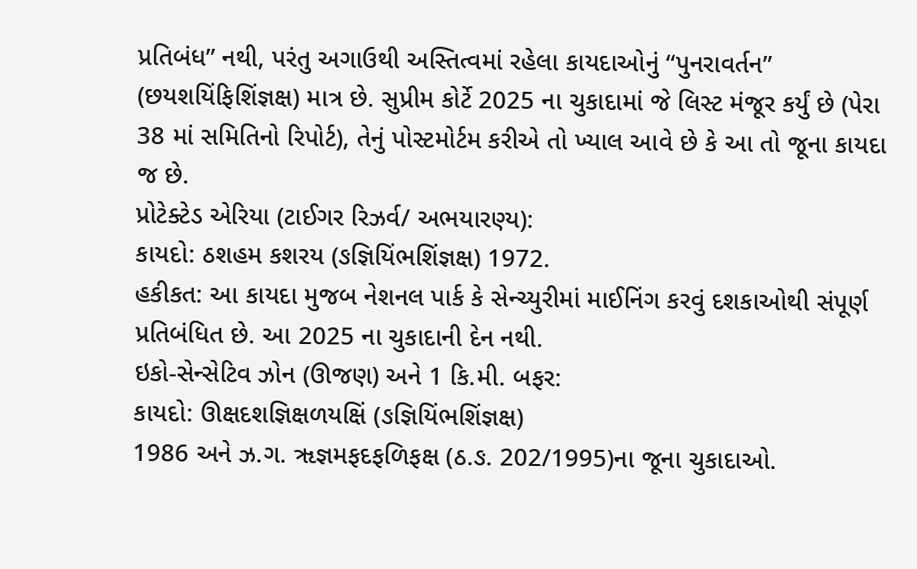પ્રતિબંધ” નથી, પરંતુ અગાઉથી અસ્તિત્વમાં રહેલા કાયદાઓનું “પુનરાવર્તન” (છયશયિંફિશિંજ્ઞક્ષ) માત્ર છે. સુપ્રીમ કોર્ટે 2025 ના ચુકાદામાં જે લિસ્ટ મંજૂર કર્યું છે (પેરા 38 માં સમિતિનો રિપોર્ટ), તેનું પોસ્ટમોર્ટમ કરીએ તો ખ્યાલ આવે છે કે આ તો જૂના કાયદા જ છે.
પ્રોટેક્ટેડ એરિયા (ટાઈગર રિઝર્વ/ અભયારણ્ય):
કાયદો: ઠશહમ કશરય (ઙજ્ઞિયિંભશિંજ્ઞક્ષ) 1972.
હકીકત: આ કાયદા મુજબ નેશનલ પાર્ક કે સેન્ચ્યુરીમાં માઈનિંગ કરવું દશકાઓથી સંપૂર્ણ પ્રતિબંધિત છે. આ 2025 ના ચુકાદાની દેન નથી.
ઇકો-સેન્સેટિવ ઝોન (ઊજણ) અને 1 કિ.મી. બફર:
કાયદો: ઊક્ષદશજ્ઞિક્ષળયક્ષિં (ઙજ્ઞિયિંભશિંજ્ઞક્ષ)
1986 અને ઝ.ગ. ૠજ્ઞમફદફળિફક્ષ (ઠ.ઙ. 202/1995)ના જૂના ચુકાદાઓ.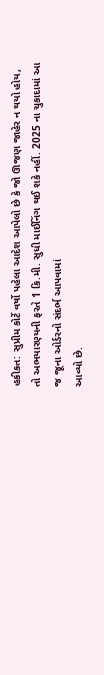હકીકત: સુપ્રીમ કોર્ટે વર્ષો પહેલા આદેશ આપેલો છે કે જો ઊજણ જાહેર ન થયો હોય, તો અભયારણ્યની ફરતે 1 કિ.મી. સુધી માઈનિંગ થઈ શકે નહીં. 2025 ના ચુકાદામાં આ જ જૂના ઓર્ડરનો સંદર્ભ આપવામાં
આવ્યો છે.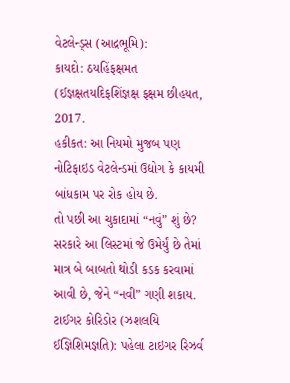વેટલેન્ડ્સ (આદ્રભૂમિ):
કાયદો: ઠયહિંફક્ષમત (ઈજ્ઞક્ષતયદિફશિંજ્ઞક્ષ ફક્ષમ છીહયત, 2017.
હકીકત: આ નિયમો મુજબ પણ નોટિફાઇડ વેટલેન્ડમાં ઉદ્યોગ કે કાયમી બાંધકામ પર રોક હોય છે.
તો પછી આ ચુકાદામાં “નવું” શું છે?
સરકારે આ લિસ્ટમાં જે ઉમેર્યું છે તેમાં માત્ર બે બાબતો થોડી કડક કરવામાં આવી છે, જેને “નવી” ગણી શકાય.
ટાઈગર કોરિડોર (ઝશલયિ ઈજ્ઞિશિમજ્ઞતિ): પહેલા ટાઇગર રિઝર્વ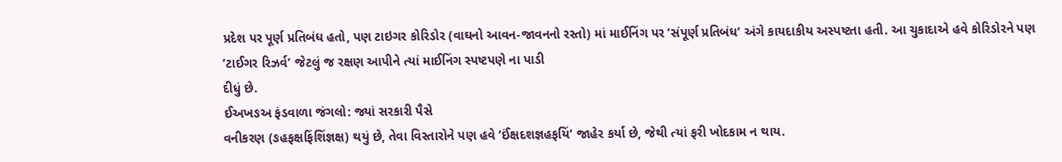પ્રદેશ પર પૂર્ણ પ્રતિબંધ હતો, પણ ટાઇગર કોરિડોર (વાઘનો આવન-જાવનનો રસ્તો) માં માઈનિંગ પર ’સંપૂર્ણ પ્રતિબંધ’ અંગે કાયદાકીય અસ્પષ્ટતા હતી. આ ચુકાદાએ હવે કોરિડોરને પણ ’ટાઈગર રિઝર્વ’ જેટલું જ રક્ષણ આપીને ત્યાં માઈનિંગ સ્પષ્ટપણે ના પાડી
દીધું છે.
ઈઅખઙઅ ફંડવાળા જંગલો: જ્યાં સરકારી પૈસે
વનીકરણ (ઙહફક્ષફિંશિંજ્ઞક્ષ) થયું છે, તેવા વિસ્તારોને પણ હવે ’ઈંક્ષદશજ્ઞહફયિં’ જાહેર કર્યા છે, જેથી ત્યાં ફરી ખોદકામ ન થાય.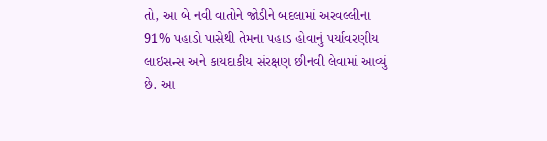તો, આ બે નવી વાતોને જોડીને બદલામાં અરવલ્લીના 91% પહાડો પાસેથી તેમના પહાડ હોવાનું પર્યાવરણીય લાઇસન્સ અને કાયદાકીય સંરક્ષણ છીનવી લેવામાં આવ્યું છે. આ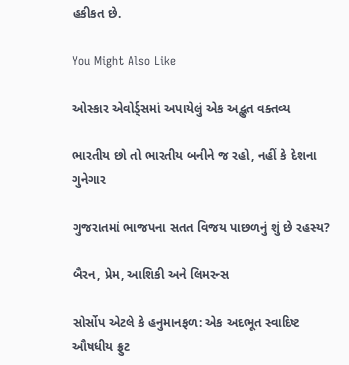હકીકત છે.

You Might Also Like

ઓસ્કાર એવોર્ડ્સમાં અપાયેલું એક અદ્ભુત વક્તવ્ય

ભારતીય છો તો ભારતીય બનીને જ રહો, નહીં કે દેશના ગુનેગાર

ગુજરાતમાં ભાજપના સતત વિજય પાછળનું શું છે રહસ્ય?

બૈરન, પ્રેમ, આશિકી અને લિમરન્સ

સોર્સોપ એટલે કે હનુમાનફળ: એક અદભૂત સ્વાદિષ્ટ ઔષધીય ફ્રુટ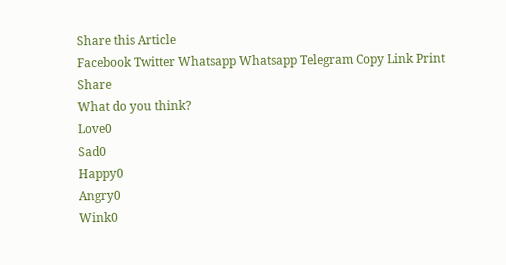Share this Article
Facebook Twitter Whatsapp Whatsapp Telegram Copy Link Print
Share
What do you think?
Love0
Sad0
Happy0
Angry0
Wink0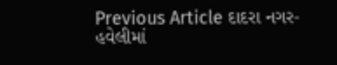Previous Article દાદરા નગર-હવેલીમાં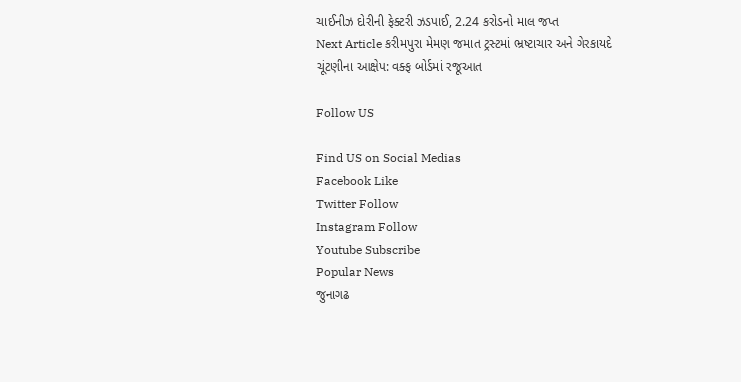ચાઈનીઝ દોરીની ફેક્ટરી ઝડપાઈ, 2.24 કરોડનો માલ જપ્ત
Next Article કરીમપુરા મેમણ જમાત ટ્રસ્ટમાં ભ્રષ્ટાચાર અને ગેરકાયદે ચૂંટણીના આક્ષેપ: વક્ફ બોર્ડમાં રજૂઆત

Follow US

Find US on Social Medias
Facebook Like
Twitter Follow
Instagram Follow
Youtube Subscribe
Popular News
જુનાગઢ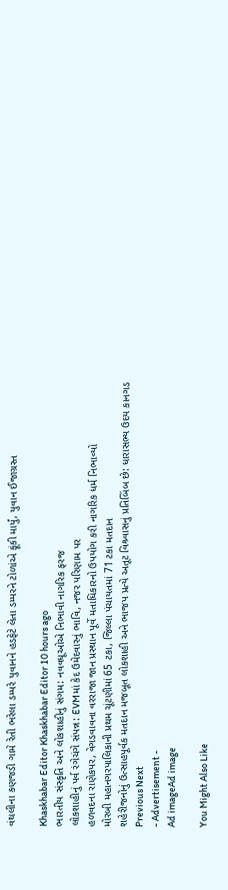વંથલીના કણજડી ગામે રેતી ભરેલા ડમ્પરે યુવાનને હડફેટે લેતા ડમ્પરને ટોળાંએ ફૂંકી માર્યું, યુવાન ઈજાગ્રસ્ત

Khaskhabar Editor Khaskhabar Editor 10 hours ago
ભારતીય સંસ્કૃતિ અને લોકશાહીનું સંગમ: નવવધૂઓએ નિભાવી નાગરિક ફરજ
લોકશાહીનું પર્વ રંગેચંગે સંપન્ન: EVMમાં કેદ ઉમેદવારનું ભાવિ, નજર પરિણામ પર
હળવદના રાણેકપર, વેગડવાવના વરરાજા જાન પ્રસ્થાન પૂર્વે મતાધિકારનો ઉપયોગ કરી નાગરિક ધર્મ નિભાવ્યો
મોરબી મહાનગરપાલિકાની પ્રથમ ચૂંટણીમાં 65 ટકા, જિલ્લા પંચાયતમાં 71 ટકા મતદાન
શહેરીજનોનું ઉત્સાહપૂર્વક મતદાન મજબૂત લોકશાહી અને ભાજપ પ્રત્યે અતૂટ વિશ્ર્વાસનું પ્રતિબિંબ છે: ધારાસભ્ય ઉદય કાનગડ
Previous Next
- Advertisement -
Ad imageAd image

You Might Also Like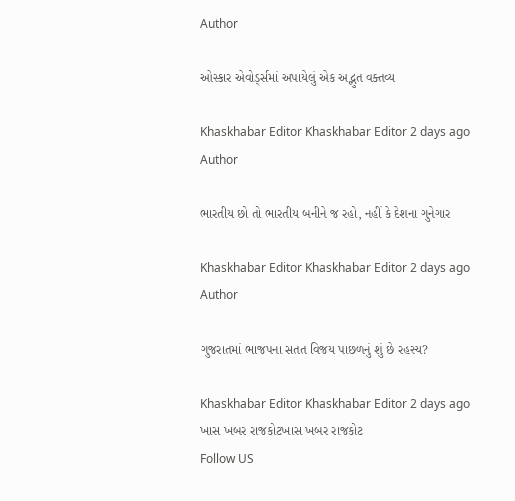Author

ઓસ્કાર એવોર્ડ્સમાં અપાયેલું એક અદ્ભુત વક્તવ્ય

Khaskhabar Editor Khaskhabar Editor 2 days ago
Author

ભારતીય છો તો ભારતીય બનીને જ રહો, નહીં કે દેશના ગુનેગાર

Khaskhabar Editor Khaskhabar Editor 2 days ago
Author

ગુજરાતમાં ભાજપના સતત વિજય પાછળનું શું છે રહસ્ય?

Khaskhabar Editor Khaskhabar Editor 2 days ago
ખાસ ખબર રાજકોટખાસ ખબર રાજકોટ
Follow US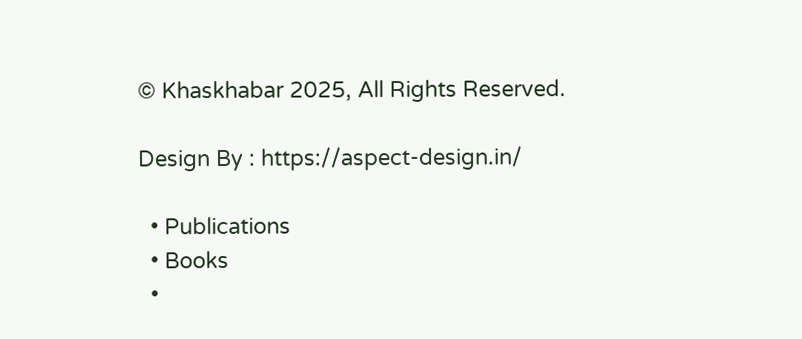© Khaskhabar 2025, All Rights Reserved.

Design By : https://aspect-design.in/

  • Publications
  • Books
  •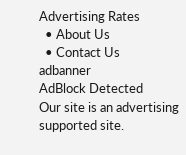Advertising Rates
  • About Us
  • Contact Us
adbanner
AdBlock Detected
Our site is an advertising supported site.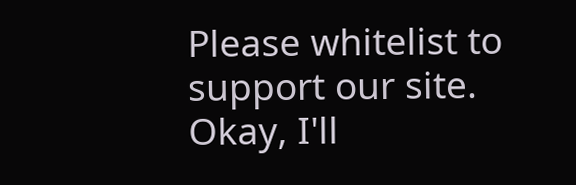Please whitelist to support our site.
Okay, I'll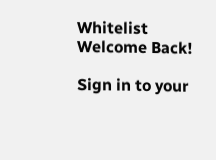Whitelist
Welcome Back!

Sign in to your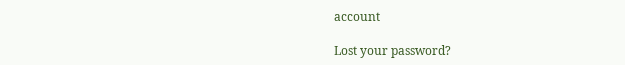account

Lost your password?